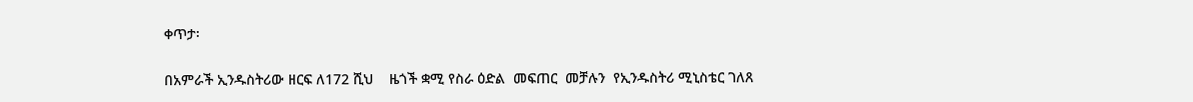ቀጥታ፡

በአምራች ኢንዱስትሪው ዘርፍ ለ172 ሺህ    ዜጎች ቋሚ የስራ ዕድል  መፍጠር  መቻሉን  የኢንዱስትሪ ሚኒስቴር ገለጸ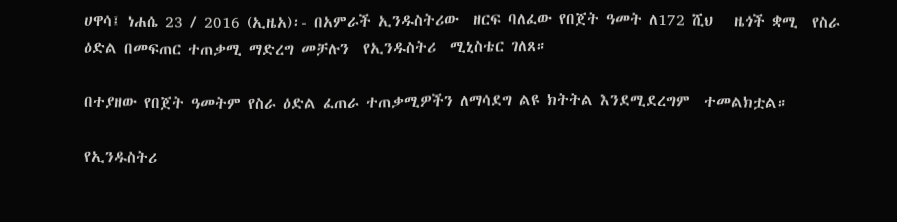ሀዋሳ፤ ነሐሴ 23 / 2016 (ኢዜአ)፡- በአምራች ኢንዱስትሪው  ዘርፍ ባለፈው የበጀት ዓመት ለ172 ሺህ   ዜጎች ቋሚ  የስራ ዕድል በመፍጠር ተጠቃሚ ማድረግ መቻሉን  የኢንዱስትሪ  ሚኒስቴር ገለጸ።

በተያዘው የበጀት ዓመትም የስራ ዕድል ፈጠራ ተጠቃሚዎችን ለማሳደግ ልዩ ክትትል እንደሚደረግም  ተመልክቷል።

የኢንዱስትሪ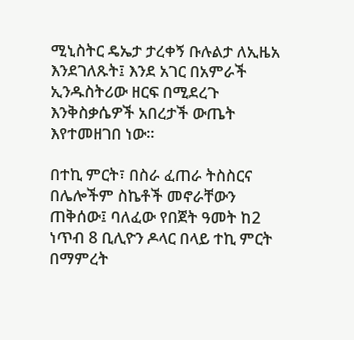ሚኒስትር ዴኤታ ታረቀኝ ቡሉልታ ለኢዜአ እንደገለጹት፤ እንደ አገር በአምራች ኢንዱስትሪው ዘርፍ በሚደረጉ እንቅስቃሴዎች አበረታች ውጤት እየተመዘገበ ነው።

በተኪ ምርት፣ በስራ ፈጠራ ትስስርና በሌሎችም ስኬቶች መኖራቸውን ጠቅሰው፤ ባለፈው የበጀት ዓመት ከ2 ነጥብ 8 ቢሊዮን ዶላር በላይ ተኪ ምርት በማምረት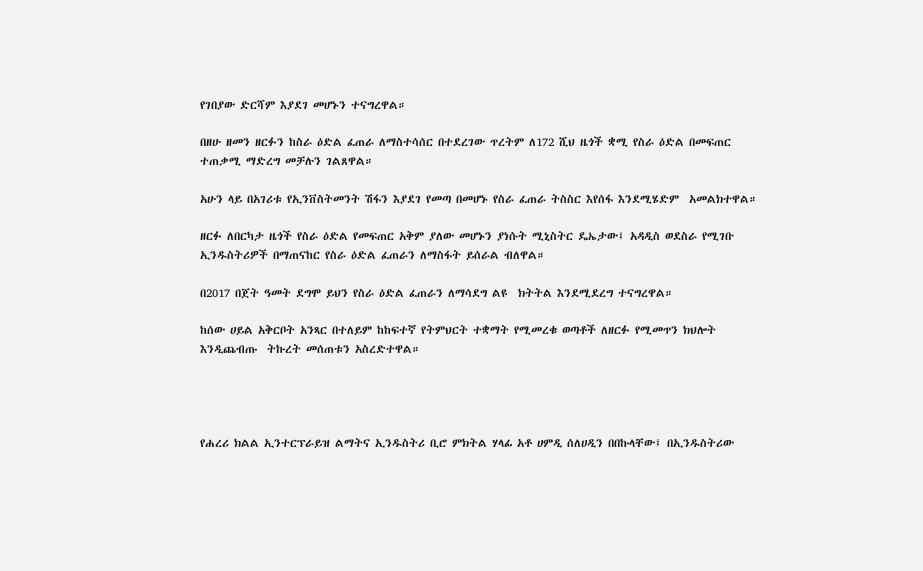የገበያው ድርሻም እያደገ መሆኑን ተናግረዋል።

በዘሁ ዘመን ዘርፉን ከስራ ዕድል ፈጠራ ለማስተሳሰር በተደረገው ጥረትም ለ172 ሺህ ዜጎች ቋሚ የስራ ዕድል በመፍጠር  ተጠቃሚ ማድረግ መቻሉን ገልጸዋል።

አሁን ላይ በአገሪቱ የኢንቨስትመንት ሽፋን እያደገ የመጣ በመሆኑ የስራ ፈጠራ ትስስር እየሰፋ እንደሚሄድም  አመልክተዋል።

ዘርፉ ለበርካታ ዜጎች የስራ ዕድል የመፍጠር አቅም ያለው መሆኑን ያነሱት ሚኒስትር ዴኤታው፤ አዳዲስ ወደስራ የሚገቡ ኢንዱስትሪዎች በማጠናከር የስራ ዕድል ፈጠራን ለማስፋት ይሰራል ብለዋል።

በ2017 በጀት ዓመት ደግሞ ይህን የስራ ዕድል ፈጠራን ለማሳደግ ልዩ  ክትትል እንደሚደረግ ተናግረዋል።

ከሰው ሀይል አቅርቦት አንጻር በተለይም ከከፍተኛ የትምህርት ተቋማት የሚመረቁ ወጣቶች ለዘርፉ የሚመጥን ክህሎት እንዲጨብጡ  ትኩረት መሰጠቱን አስረድተዋል።




የሐረሪ ክልል ኢንተርፕራይዝ ልማትና ኢንዱስትሪ ቢሮ ምክትል ሃላፊ አቶ ሀምዲ ሰለሀዲን በበኩላቸው፤ በኢንዱስትሪው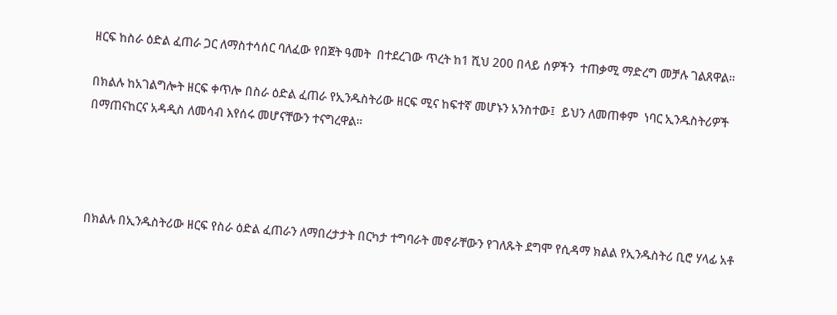ዘርፍ ከስራ ዕድል ፈጠራ ጋር ለማስተሳሰር ባለፈው የበጀት ዓመት  በተደረገው ጥረት ከ1 ሺህ 200 በላይ ሰዎችን  ተጠቃሚ ማድረግ መቻሉ ገልጸዋል።

በክልሉ ከአገልግሎት ዘርፍ ቀጥሎ በስራ ዕድል ፈጠራ የኢንዱስትሪው ዘርፍ ሚና ከፍተኛ መሆኑን አንስተው፤  ይህን ለመጠቀም  ነባር ኢንዱስትሪዎች በማጠናከርና አዳዲስ ለመሳብ እየሰሩ መሆናቸውን ተናግረዋል።




በክልሉ በኢንዱስትሪው ዘርፍ የስራ ዕድል ፈጠራን ለማበረታታት በርካታ ተግባራት መኖራቸውን የገለጹት ደግሞ የሲዳማ ክልል የኢንዱስትሪ ቢሮ ሃላፊ አቶ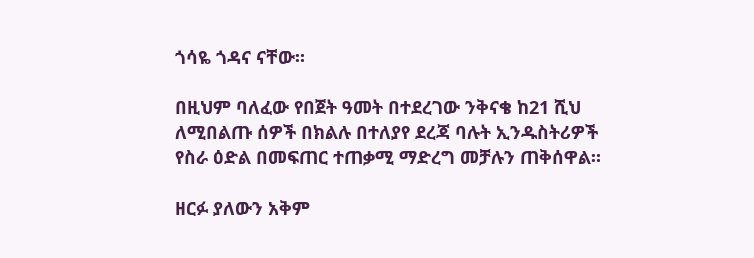ጎሳዬ ጎዳና ናቸው።

በዚህም ባለፈው የበጀት ዓመት በተደረገው ንቅናቄ ከ21 ሺህ ለሚበልጡ ሰዎች በክልሉ በተለያየ ደረጃ ባሉት ኢንዱስትሪዎች የስራ ዕድል በመፍጠር ተጠቃሚ ማድረግ መቻሉን ጠቅሰዋል።

ዘርፉ ያለውን አቅም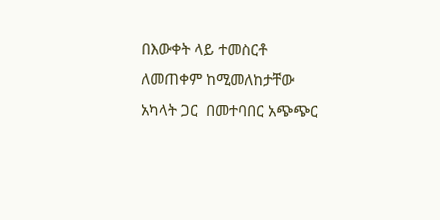በእውቀት ላይ ተመስርቶ ለመጠቀም ከሚመለከታቸው አካላት ጋር  በመተባበር አጭጭር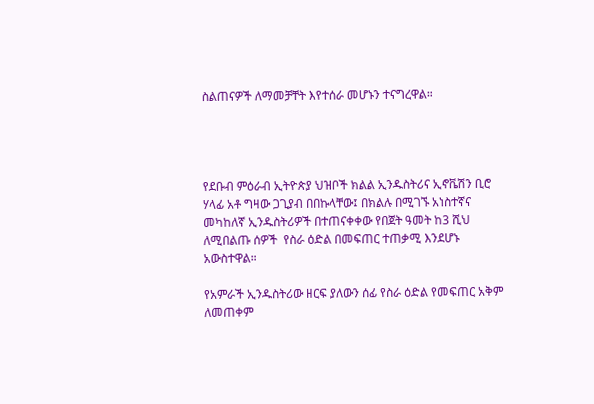ስልጠናዎች ለማመቻቸት እየተሰራ መሆኑን ተናግረዋል።




የደቡብ ምዕራብ ኢትዮጵያ ህዝቦች ክልል ኢንዱስትሪና ኢኖቬሽን ቢሮ ሃላፊ አቶ ግዛው ጋጊያብ በበኩላቸው፤ በክልሉ በሚገኙ አነስተኛና መካከለኛ ኢንዱስትሪዎች በተጠናቀቀው የበጀት ዓመት ከ3 ሺህ ለሚበልጡ ሰዎች  የስራ ዕድል በመፍጠር ተጠቃሚ እንደሆኑ አውስተዋል።

የአምራች ኢንዱስትሪው ዘርፍ ያለውን ሰፊ የስራ ዕድል የመፍጠር አቅም ለመጠቀም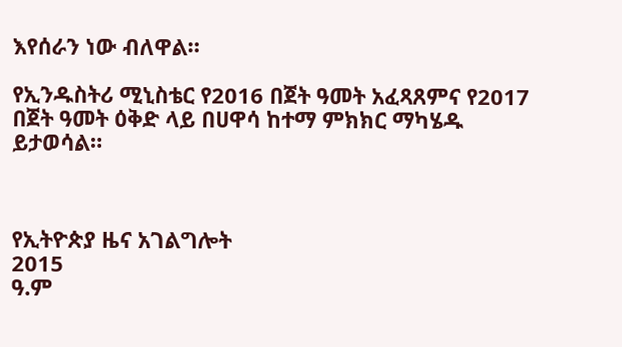እየሰራን ነው ብለዋል።

የኢንዱስትሪ ሚኒስቴር የ2016 በጀት ዓመት አፈጻጸምና የ2017 በጀት ዓመት ዕቅድ ላይ በሀዋሳ ከተማ ምክክር ማካሄዱ ይታወሳል።



የኢትዮጵያ ዜና አገልግሎት
2015
ዓ.ም